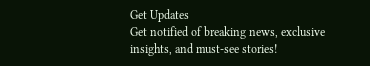Get Updates
Get notified of breaking news, exclusive insights, and must-see stories!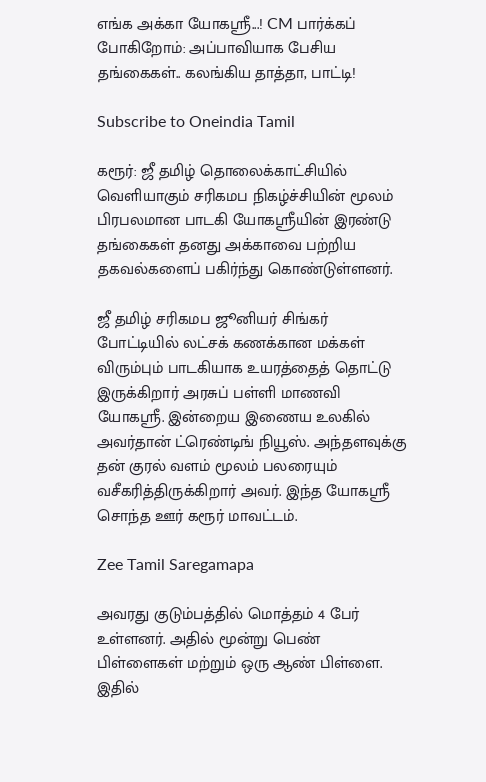எங்க அக்கா யோகஸ்ரீ...! CM பார்க்கப் போகிறோம்: அப்பாவியாக பேசிய தங்கைகள்.. கலங்கிய தாத்தா, பாட்டி!

Subscribe to Oneindia Tamil

கரூர்: ஜீ தமிழ் தொலைக்காட்சியில் வெளியாகும் சரிகமப நிகழ்ச்சியின் மூலம் பிரபலமான பாடகி யோகஸ்ரீயின் இரண்டு தங்கைகள் தனது அக்காவை பற்றிய தகவல்களைப் பகிர்ந்து கொண்டுள்ளனர்.

ஜீ தமிழ் சரிகமப ஜூனியர் சிங்கர் போட்டியில் லட்சக் கணக்கான மக்கள் விரும்பும் பாடகியாக உயரத்தைத் தொட்டு இருக்கிறார் அரசுப் பள்ளி மாணவி யோகஸ்ரீ. இன்றைய இணைய உலகில் அவர்தான் ட்ரெண்டிங் நியூஸ். அந்தளவுக்கு தன் குரல் வளம் மூலம் பலரையும் வசீகரித்திருக்கிறார் அவர். இந்த யோகஸ்ரீ சொந்த ஊர் கரூர் மாவட்டம்.

Zee Tamil Saregamapa

அவரது குடும்பத்தில் மொத்தம் 4 பேர் உள்ளனர். அதில் மூன்று பெண் பிள்ளைகள் மற்றும் ஒரு ஆண் பிள்ளை. இதில்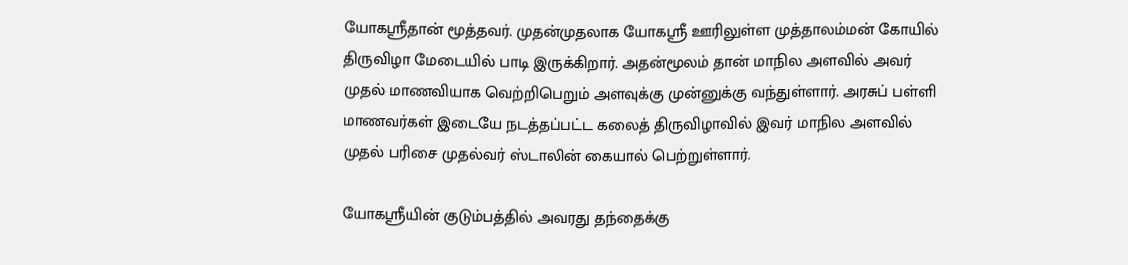யோகஸ்ரீதான் மூத்தவர். முதன்முதலாக யோகஸ்ரீ ஊரிலுள்ள முத்தாலம்மன் கோயில் திருவிழா மேடையில் பாடி இருக்கிறார். அதன்மூலம் தான் மாநில அளவில் அவர் முதல் மாணவியாக வெற்றிபெறும் அளவுக்கு முன்னுக்கு வந்துள்ளார். அரசுப் பள்ளி மாணவர்கள் இடையே நடத்தப்பட்ட கலைத் திருவிழாவில் இவர் மாநில அளவில் முதல் பரிசை முதல்வர் ஸ்டாலின் கையால் பெற்றுள்ளார்.

யோகஸ்ரீயின் குடும்பத்தில் அவரது தந்தைக்கு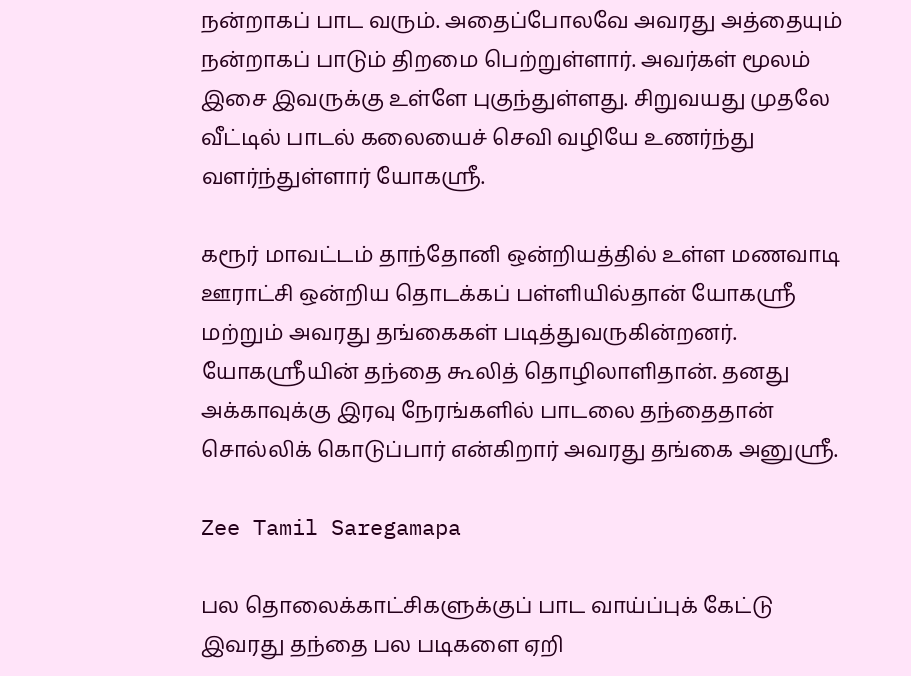நன்றாகப் பாட வரும். அதைப்போலவே அவரது அத்தையும் நன்றாகப் பாடும் திறமை பெற்றுள்ளார். அவர்கள் மூலம் இசை இவருக்கு உள்ளே புகுந்துள்ளது. சிறுவயது முதலே வீட்டில் பாடல் கலையைச் செவி வழியே உணர்ந்து வளர்ந்துள்ளார் யோகஸ்ரீ.

கரூர் மாவட்டம் தாந்தோனி ஒன்றியத்தில் உள்ள மணவாடி ஊராட்சி ஒன்றிய தொடக்கப் பள்ளியில்தான் யோகஸ்ரீ மற்றும் அவரது தங்கைகள் படித்துவருகின்றனர். யோகஸ்ரீயின் தந்தை கூலித் தொழிலாளிதான். தனது அக்காவுக்கு இரவு நேரங்களில் பாடலை தந்தைதான் சொல்லிக் கொடுப்பார் என்கிறார் அவரது தங்கை அனுஸ்ரீ.

Zee Tamil Saregamapa

பல தொலைக்காட்சிகளுக்குப் பாட வாய்ப்புக் கேட்டு இவரது தந்தை பல படிகளை ஏறி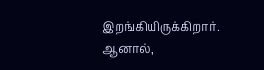இறங்கியிருக்கிறார். ஆனால்,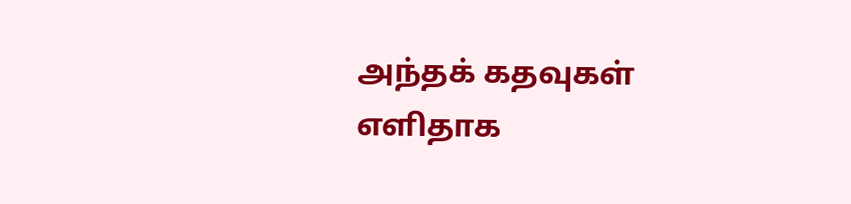அந்தக் கதவுகள் எளிதாக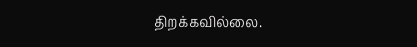திறக்கவில்லை.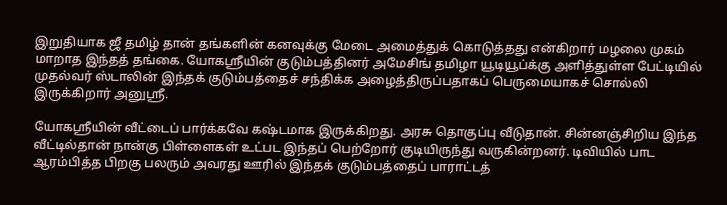இறுதியாக ஜீ தமிழ் தான் தங்களின் கனவுக்கு மேடை அமைத்துக் கொடுத்தது என்கிறார் மழலை முகம் மாறாத இந்தத் தங்கை. யோகஸ்ரீயின் குடும்பத்தினர் அமேசிங் தமிழா யூடியூப்க்கு அளித்துள்ள பேட்டியில் முதல்வர் ஸ்டாலின் இந்தக் குடும்பத்தைச் சந்திக்க அழைத்திருப்பதாகப் பெருமையாகச் சொல்லி இருக்கிறார் அனுஸ்ரீ.

யோகஸ்ரீயின் வீட்டைப் பார்க்கவே கஷ்டமாக இருக்கிறது. அரசு தொகுப்பு வீடுதான். சின்னஞ்சிறிய இந்த வீட்டில்தான் நான்கு பிள்ளைகள் உட்பட இந்தப் பெற்றோர் குடியிருந்து வருகின்றனர். டிவியில் பாட ஆரம்பித்த பிறகு பலரும் அவரது ஊரில் இந்தக் குடும்பத்தைப் பாராட்டத்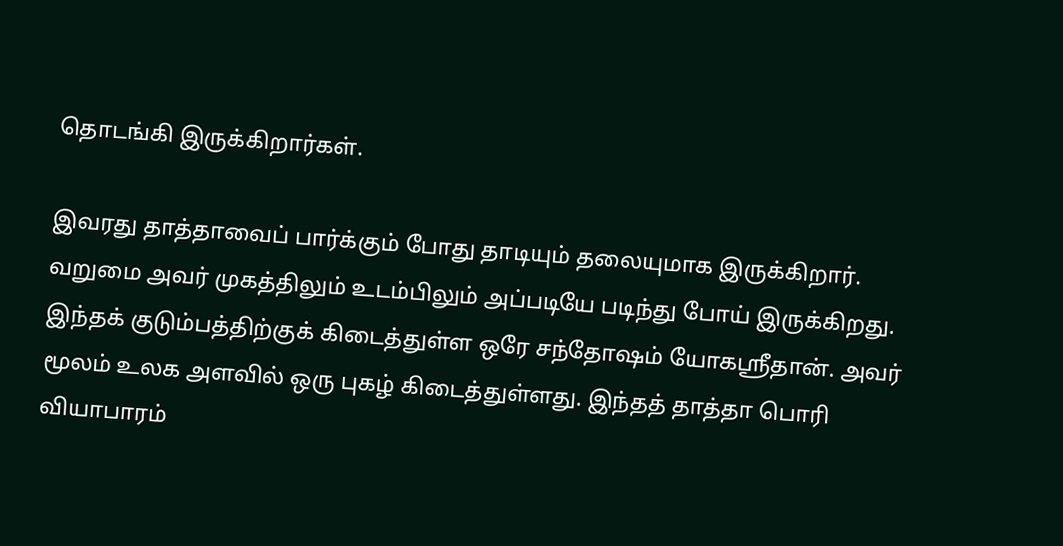தொடங்கி இருக்கிறார்கள்.

இவரது தாத்தாவைப் பார்க்கும் போது தாடியும் தலையுமாக இருக்கிறார். வறுமை அவர் முகத்திலும் உடம்பிலும் அப்படியே படிந்து போய் இருக்கிறது. இந்தக் குடும்பத்திற்குக் கிடைத்துள்ள ஒரே சந்தோஷம் யோகஸ்ரீதான். அவர் மூலம் உலக அளவில் ஒரு புகழ் கிடைத்துள்ளது. இந்தத் தாத்தா பொரி வியாபாரம்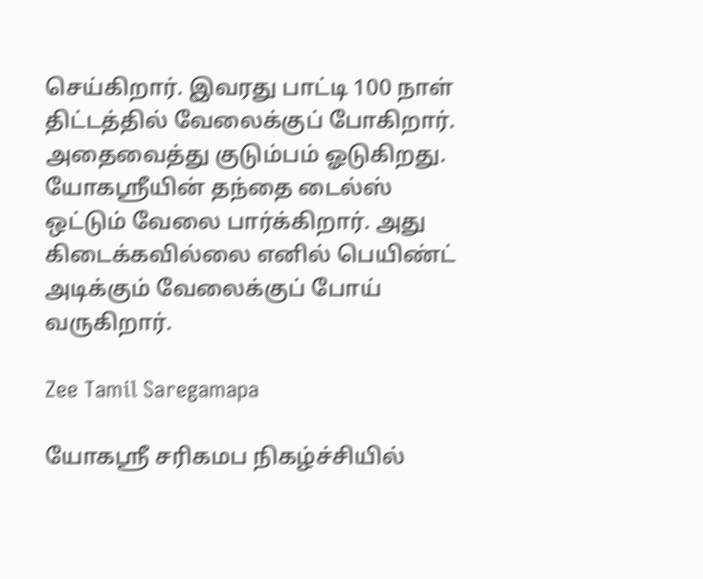செய்கிறார். இவரது பாட்டி 100 நாள் திட்டத்தில் வேலைக்குப் போகிறார். அதைவைத்து குடும்பம் ஓடுகிறது. யோகஸ்ரீயின் தந்தை டைல்ஸ் ஒட்டும் வேலை பார்க்கிறார். அது கிடைக்கவில்லை எனில் பெயிண்ட் அடிக்கும் வேலைக்குப் போய் வருகிறார்.

Zee Tamil Saregamapa

யோகஸ்ரீ சரிகமப நிகழ்ச்சியில்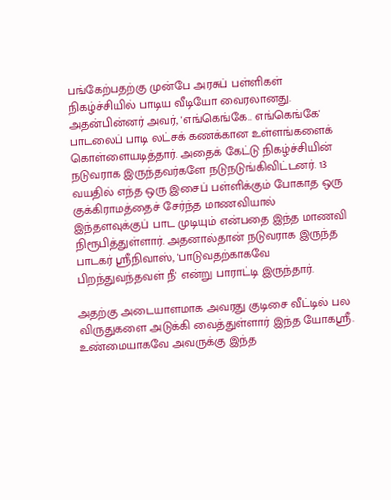பங்கேற்பதற்கு முன்பே அரசுப் பள்ளிகள் நிகழ்ச்சியில் பாடிய வீடியோ வைரலானது. அதன்பின்னர் அவர், 'எங்கெங்கே.. எங்கெங்கே' பாடலைப் பாடி லட்சக் கணக்கான உள்ளங்களைக் கொள்ளையடித்தார். அதைக் கேட்டு நிகழ்ச்சியின் நடுவராக இருந்தவர்களே நடுநடுங்கிவிட்டனர். 13 வயதில் எந்த ஒரு இசைப் பள்ளிக்கும் போகாத ஒரு குக்கிராமத்தைச் சேர்ந்த மாணவியால் இந்தளவுக்குப் பாட முடியும் என்பதை இந்த மாணவி நிரூபித்துள்ளார். அதனால்தான் நடுவராக இருந்த பாடகர் ஸ்ரீநிவாஸ், 'பாடுவதற்காகவே பிறந்துவந்தவள் நீ' என்று பாராட்டி இருந்தார்.

அதற்கு அடையாளமாக அவரது குடிசை வீட்டில் பல விருதுகளை அடுக்கி வைத்துள்ளார் இந்த யோகஸ்ரீ. உண்மையாகவே அவருக்கு இந்த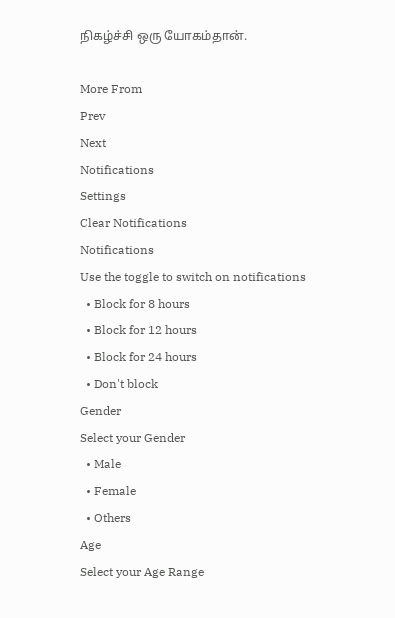நிகழ்ச்சி ஒரு யோகம்தான்.

More From
Prev
Next
Notifications
Settings
Clear Notifications
Notifications
Use the toggle to switch on notifications
  • Block for 8 hours
  • Block for 12 hours
  • Block for 24 hours
  • Don't block
Gender
Select your Gender
  • Male
  • Female
  • Others
Age
Select your Age Range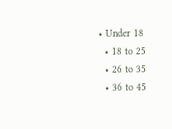• Under 18
  • 18 to 25
  • 26 to 35
  • 36 to 45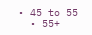• 45 to 55
  • 55+